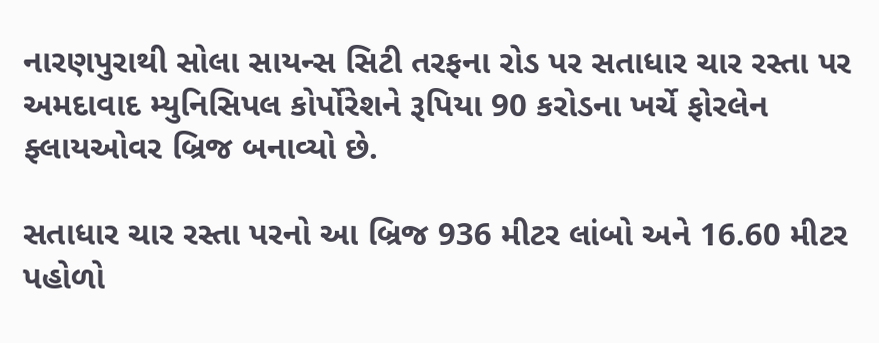નારણપુરાથી સોલા સાયન્સ સિટી તરફના રોડ પર સતાધાર ચાર રસ્તા પર અમદાવાદ મ્યુનિસિપલ કોર્પોરેશને રૂપિયા 90 કરોડના ખર્ચે ફોરલેન ફ્લાયઓવર બ્રિજ બનાવ્યો છે.

સતાધાર ચાર રસ્તા પરનો આ બ્રિજ 936 મીટર લાંબો અને 16.60 મીટર પહોળો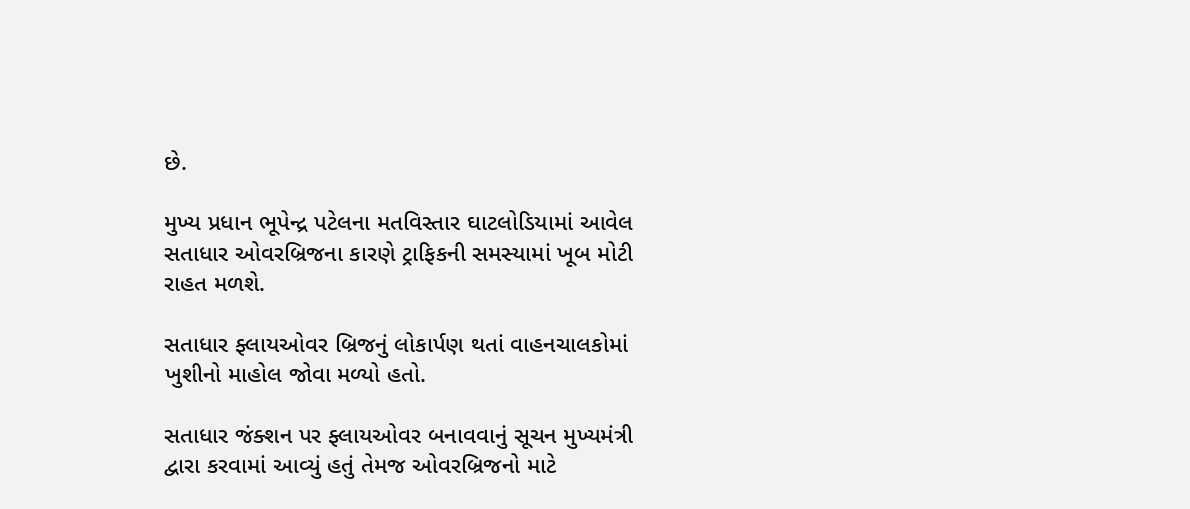છે.

મુખ્ય પ્રધાન ભૂપેન્દ્ર પટેલના મતવિસ્તાર ઘાટલોડિયામાં આવેલ સતાધાર ઓવરબ્રિજના કારણે ટ્રાફિકની સમસ્યામાં ખૂબ મોટી રાહત મળશે.

સતાધાર ફ્લાયઓવર બ્રિજનું લોકાર્પણ થતાં વાહનચાલકોમાં ખુશીનો માહોલ જોવા મળ્યો હતો.

સતાધાર જંક્શન પર ફ્લાયઓવર બનાવવાનું સૂચન મુખ્યમંત્રી દ્વારા કરવામાં આવ્યું હતું તેમજ ઓવરબ્રિજનો માટે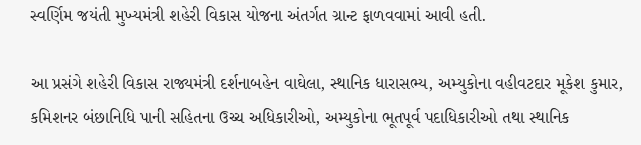સ્વર્ણિમ જયંતી મુખ્યમંત્રી શહેરી વિકાસ યોજના અંતર્ગત ગ્રાન્ટ ફાળવવામાં આવી હતી.

આ પ્રસંગે શહેરી વિકાસ રાજ્યમંત્રી દર્શનાબહેન વાઘેલા, સ્થાનિક ધારાસભ્ય, અમ્યુકોના વહીવટદાર મૂકેશ કુમાર, કમિશનર બંછાનિધિ પાની સહિતના ઉચ્ચ અધિકારીઓ, અમ્યુકોના ભૂતપૂર્વ પદાધિકારીઓ તથા સ્થાનિક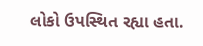લોકો ઉપસ્થિત રહ્યા હતા.